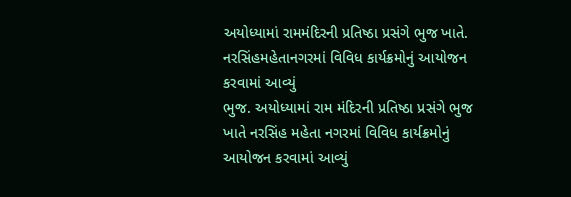અયોધ્યામાં રામમંદિરની પ્રતિષ્ઠા પ્રસંગે ભુજ ખાતે. નરસિંહમહેતાનગરમાં વિવિધ કાર્યક્રમોનું આયોજન કરવામાં આવ્યું
ભુજ. અયોધ્યામાં રામ મંદિરની પ્રતિષ્ઠા પ્રસંગે ભુજ ખાતે નરસિંહ મહેતા નગરમાં વિવિધ કાર્યક્રમોનું આયોજન કરવામાં આવ્યું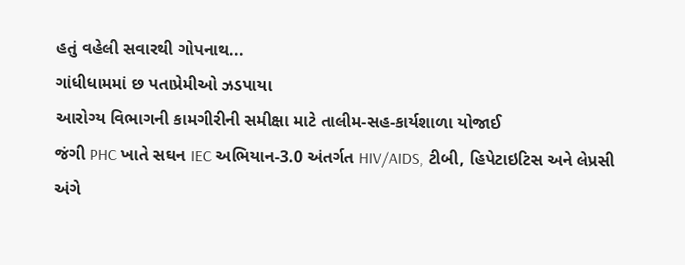હતું વહેલી સવારથી ગોપનાથ...
ગાંધીધામમાં છ પતાપ્રેમીઓ ઝડપાયા
આરોગ્ય વિભાગની કામગીરીની સમીક્ષા માટે તાલીમ-સહ-કાર્યશાળા યોજાઈ
જંગી PHC ખાતે સઘન IEC અભિયાન-3.0 અંતર્ગત HIV/AIDS, ટીબી, હિપેટાઇટિસ અને લેપ્રસી અંગે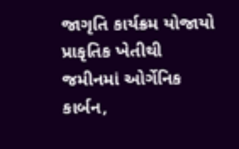જાગૃતિ કાર્યક્રમ યોજાયો
પ્રાકૃતિક ખેતીથી જમીનમાં ઓર્ગેનિક કાર્બન,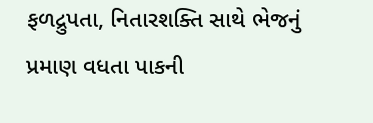ફળદ્રુપતા, નિતારશક્તિ સાથે ભેજનું પ્રમાણ વધતા પાકની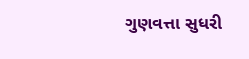ગુણવત્તા સુધરી